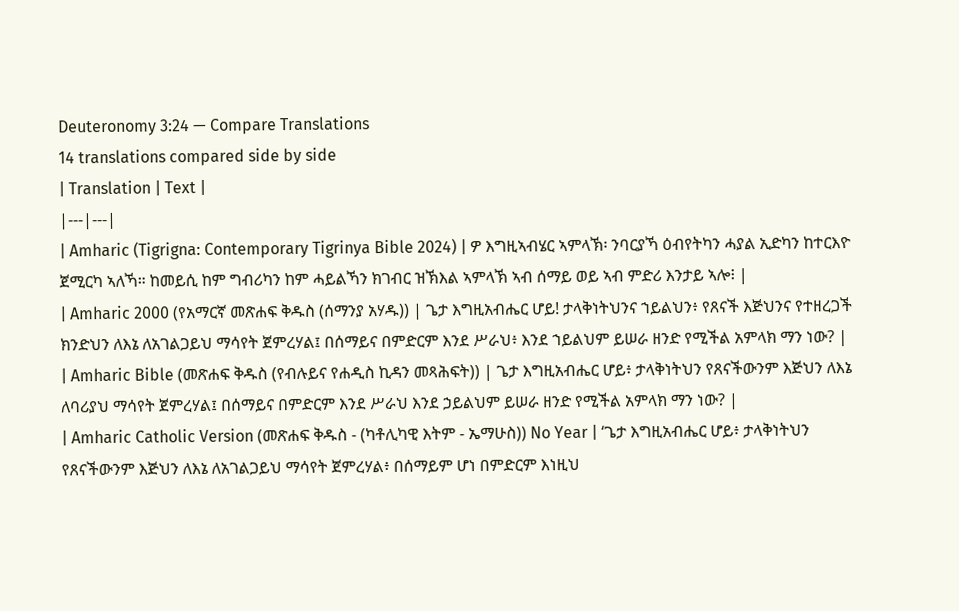Deuteronomy 3:24 — Compare Translations
14 translations compared side by side
| Translation | Text |
|---|---|
| Amharic (Tigrigna: Contemporary Tigrinya Bible 2024) | ዎ እግዚኣብሄር ኣምላኽ፡ ንባርያኻ ዕብየትካን ሓያል ኢድካን ከተርእዮ ጀሚርካ ኣለኻ። ከመይሲ ከም ግብሪካን ከም ሓይልኻን ክገብር ዝኽእል ኣምላኽ ኣብ ሰማይ ወይ ኣብ ምድሪ እንታይ ኣሎ፧ |
| Amharic 2000 (የአማርኛ መጽሐፍ ቅዱስ (ሰማንያ አሃዱ)) | ጌታ እግዚአብሔር ሆይ! ታላቅነትህንና ኀይልህን፥ የጸናች እጅህንና የተዘረጋች ክንድህን ለእኔ ለአገልጋይህ ማሳየት ጀምረሃል፤ በሰማይና በምድርም እንደ ሥራህ፥ እንደ ኀይልህም ይሠራ ዘንድ የሚችል አምላክ ማን ነው? |
| Amharic Bible (መጽሐፍ ቅዱስ (የብሉይና የሐዲስ ኪዳን መጻሕፍት)) | ጌታ እግዚአብሔር ሆይ፥ ታላቅነትህን የጸናችውንም እጅህን ለእኔ ለባሪያህ ማሳየት ጀምረሃል፤ በሰማይና በምድርም እንደ ሥራህ እንደ ኃይልህም ይሠራ ዘንድ የሚችል አምላክ ማን ነው? |
| Amharic Catholic Version (መጽሐፍ ቅዱስ - (ካቶሊካዊ እትም - ኤማሁስ)) No Year | ‘ጌታ እግዚአብሔር ሆይ፥ ታላቅነትህን የጸናችውንም እጅህን ለእኔ ለአገልጋይህ ማሳየት ጀምረሃል፥ በሰማይም ሆነ በምድርም እነዚህ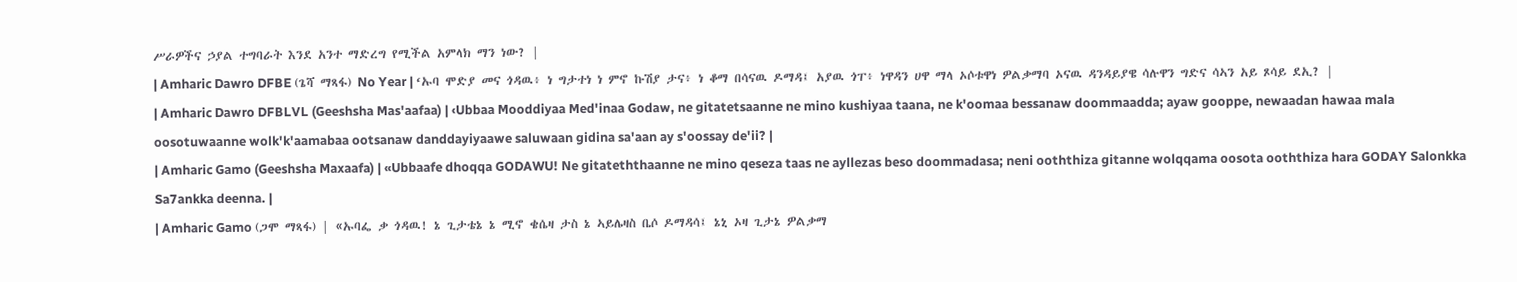ሥራዎችና ኃያል ተግባራት እንደ አንተ ማድረግ የሚችል አምላክ ማን ነው? |
| Amharic Dawro DFBE (ጌሻ ማጻፋ) No Year | ‘ኡባ ሞድያ መና ጎዳዉ፥ ነ ግታተነ ነ ምኖ ኩሽያ ታና፥ ነ ቆማ በሳናዉ ዶማዳ፤ አያዉ ጎፐ፥ ነዋዳን ሀዋ ማላ ኦሶቱዋነ ዎልቃማባ ኦናዉ ዳንዳይያዌ ሳሉዋን ግድና ሳኣን አይ ጾሳይ ደኢ? |
| Amharic Dawro DFBLVL (Geeshsha Mas'aafaa) | ‹Ubbaa Mooddiyaa Med'inaa Godaw, ne gitatetsaanne ne mino kushiyaa taana, ne k'oomaa bessanaw doommaadda; ayaw gooppe, newaadan hawaa mala oosotuwaanne wolk'k'aamabaa ootsanaw danddayiyaawe saluwaan gidina sa'aan ay s'oossay de'ii? |
| Amharic Gamo (Geeshsha Maxaafa) | «Ubbaafe dhoqqa GODAWU! Ne gitateththaanne ne mino qeseza taas ne ayllezas beso doommadasa; neni ooththiza gitanne wolqqama oosota ooththiza hara GODAY Salonkka Sa7ankka deenna. |
| Amharic Gamo (ጋሞ ማጻፋ) | «ኡባፌ ቃ ጎዳዉ! ኔ ጊታቴኔ ኔ ሚኖ ቄሴዛ ታስ ኔ ኣይሌዛስ ቤሶ ዶማዳሳ፤ ኔኒ ኦዛ ጊታኔ ዎልቃማ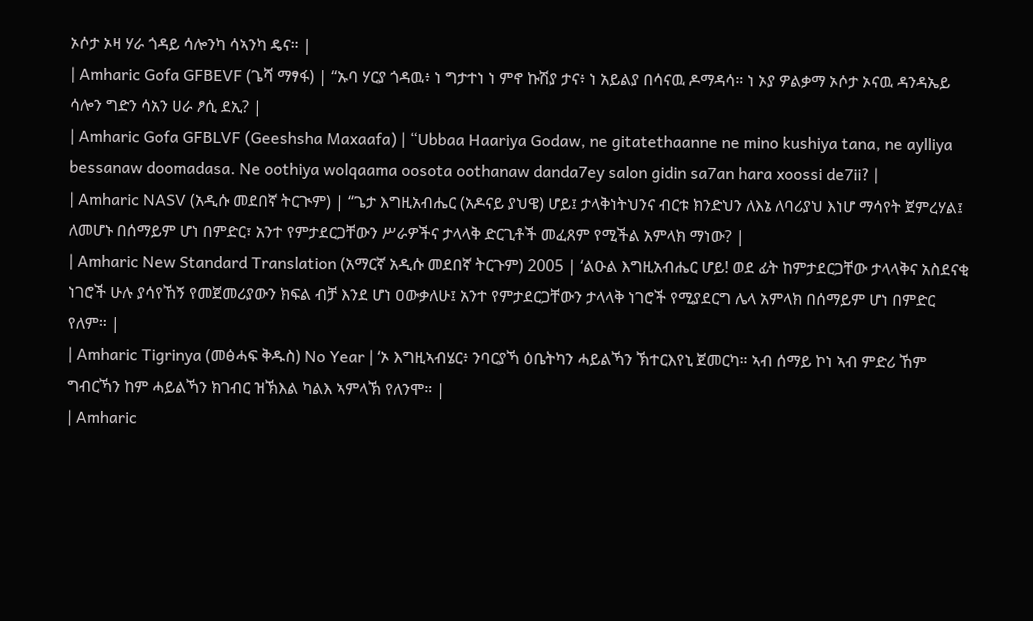ኦሶታ ኦዛ ሃራ ጎዳይ ሳሎንካ ሳኣንካ ዴና። |
| Amharic Gofa GFBEVF (ጌሻ ማፃፋ) | “ኡባ ሃርያ ጎዳዉ፥ ነ ግታተነ ነ ምኖ ኩሽያ ታና፥ ነ አይልያ በሳናዉ ዶማዳሳ። ነ ኦያ ዎልቃማ ኦሶታ ኦናዉ ዳንዳኤይ ሳሎን ግድን ሳአን ሀራ ፆሲ ደኢ? |
| Amharic Gofa GFBLVF (Geeshsha Maxaafa) | “Ubbaa Haariya Godaw, ne gitatethaanne ne mino kushiya tana, ne aylliya bessanaw doomadasa. Ne oothiya wolqaama oosota oothanaw danda7ey salon gidin sa7an hara xoossi de7ii? |
| Amharic NASV (አዲሱ መደበኛ ትርጒም) | “ጌታ እግዚአብሔር (አዶናይ ያህዌ) ሆይ፤ ታላቅነትህንና ብርቱ ክንድህን ለእኔ ለባሪያህ እነሆ ማሳየት ጀምረሃል፤ ለመሆኑ በሰማይም ሆነ በምድር፣ አንተ የምታደርጋቸውን ሥራዎችና ታላላቅ ድርጊቶች መፈጸም የሚችል አምላክ ማነው? |
| Amharic New Standard Translation (አማርኛ አዲሱ መደበኛ ትርጉም) 2005 | ‘ልዑል እግዚአብሔር ሆይ! ወደ ፊት ከምታደርጋቸው ታላላቅና አስደናቂ ነገሮች ሁሉ ያሳየኸኝ የመጀመሪያውን ክፍል ብቻ እንደ ሆነ ዐውቃለሁ፤ አንተ የምታደርጋቸውን ታላላቅ ነገሮች የሚያደርግ ሌላ አምላክ በሰማይም ሆነ በምድር የለም። |
| Amharic Tigrinya (መፅሓፍ ቅዱስ) No Year | ‘ኦ እግዚኣብሄር፥ ንባርያኻ ዕቤትካን ሓይልኻን ኽተርእየኒ ጀመርካ። ኣብ ሰማይ ኮነ ኣብ ምድሪ ኸም ግብርኻን ከም ሓይልኻን ክገብር ዝኽእል ካልእ ኣምላኽ የለንሞ። |
| Amharic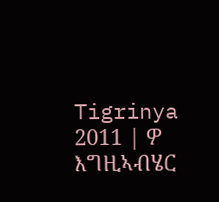Tigrinya 2011 | ዎ እግዚኣብሄር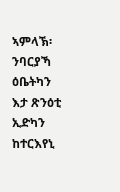ኣምላኽ፡ ንባርያኻ ዕቤትካን እታ ጽንዕቲ ኢድካን ከተርእየኒ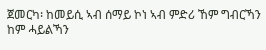ጀመርካ፡ ከመይሲ ኣብ ሰማይ ኮነ ኣብ ምድሪ ኸም ግብርኻን ከም ሓይልኻን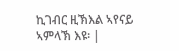ኪገብር ዚኽእል ኣየናይ ኣምላኽ እዩ፡ |